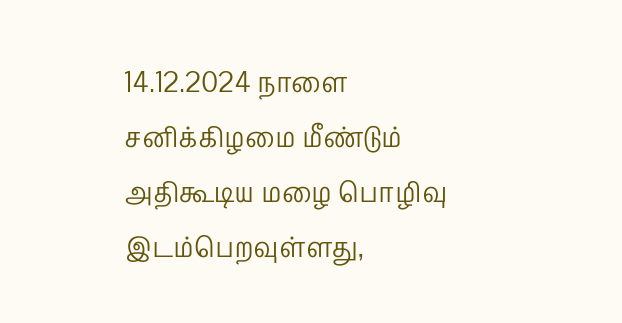14.12.2024 நாளை சனிக்கிழமை மீண்டும் அதிகூடிய மழை பொழிவு இடம்பெறவுள்ளது,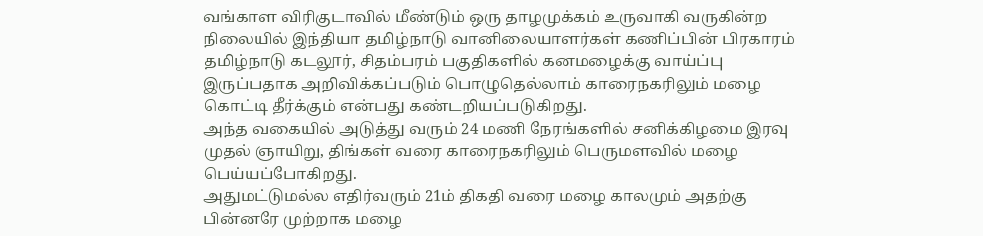வங்காள விரிகுடாவில் மீண்டும் ஒரு தாழமுக்கம் உருவாகி வருகின்ற நிலையில் இந்தியா தமிழ்நாடு வானிலையாளர்கள் கணிப்பின் பிரகாரம் தமிழ்நாடு கடலூர், சிதம்பரம் பகுதிகளில் கனமழைக்கு வாய்ப்பு இருப்பதாக அறிவிக்கப்படும் பொழுதெல்லாம் காரைநகரிலும் மழை கொட்டி தீர்க்கும் என்பது கண்டறியப்படுகிறது.
அந்த வகையில் அடுத்து வரும் 24 மணி நேரங்களில் சனிக்கிழமை இரவு முதல் ஞாயிறு, திங்கள் வரை காரைநகரிலும் பெருமளவில் மழை பெய்யப்போகிறது.
அதுமட்டுமல்ல எதிர்வரும் 21ம் திகதி வரை மழை காலமும் அதற்கு பின்னரே முற்றாக மழை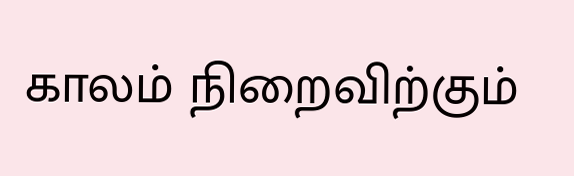காலம் நிறைவிற்கும்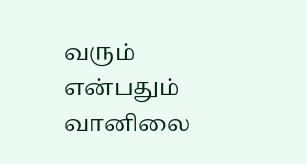வரும் என்பதும் வானிலை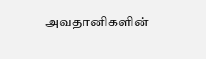அவதானிகளின்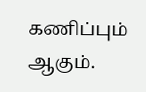கணிப்பும் ஆகும்.